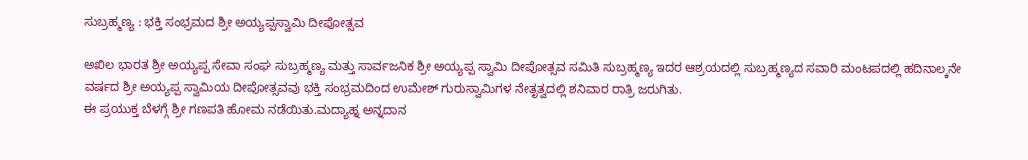ಸುಬ್ರಹ್ಮಣ್ಯ : ಭಕ್ತಿ ಸಂಭ್ರಮದ ಶ್ರೀ ಅಯ್ಯಪ್ಪಸ್ವಾಮಿ ದೀಪೋತ್ಸವ

ಅಖಿಲ ಭಾರತ ಶ್ರೀ ಅಯ್ಯಪ್ಪ ಸೇವಾ ಸಂಘ ಸುಬ್ರಹ್ಮಣ್ಯ ಮತ್ತು ಸಾರ್ವಜನಿಕ ಶ್ರೀ ಅಯ್ಯಪ್ಪ ಸ್ವಾಮಿ ದೀಪೋತ್ಸವ ಸಮಿತಿ ಸುಬ್ರಹ್ಮಣ್ಯ ಇದರ ಆಶ್ರಯದಲ್ಲಿ ಸುಬ್ರಹ್ಮಣ್ಯದ ಸವಾರಿ ಮಂಟಪದಲ್ಲಿ ಹದಿನಾಲ್ಕನೇ ವರ್ಷದ ಶ್ರೀ ಅಯ್ಯಪ್ಪ ಸ್ವಾಮಿಯ ದೀಪೋತ್ಸವವು ಭಕ್ತಿ ಸಂಭ್ರಮದಿಂದ ಉಮೇಶ್ ಗುರುಸ್ವಾಮಿಗಳ ನೇತೃತ್ವದಲ್ಲಿ ಶನಿವಾರ ರಾತ್ರಿ ಜರುಗಿತು.
ಈ ಪ್ರಯುಕ್ತ ಬೆಳಗ್ಗೆ ಶ್ರೀ ಗಣಪತಿ ಹೋಮ ನಡೆಯಿತು.ಮದ್ಯಾಹ್ನ ಅನ್ನದಾನ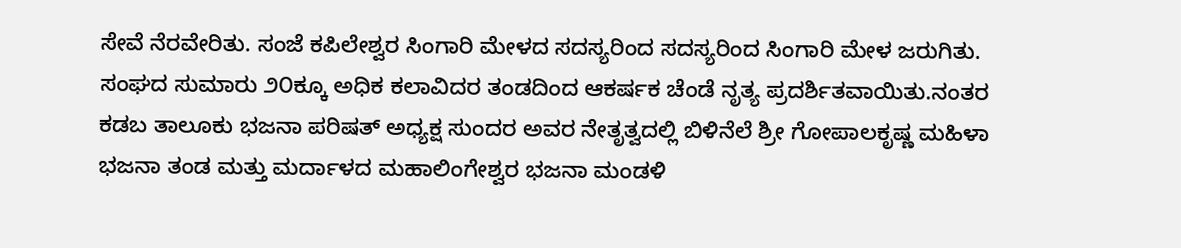ಸೇವೆ ನೆರವೇರಿತು. ಸಂಜೆ ಕಪಿಲೇಶ್ವರ ಸಿಂಗಾರಿ ಮೇಳದ ಸದಸ್ಯರಿಂದ ಸದಸ್ಯರಿಂದ ಸಿಂಗಾರಿ ಮೇಳ ಜರುಗಿತು. ಸಂಘದ ಸುಮಾರು ೨೦ಕ್ಕೂ ಅಧಿಕ ಕಲಾವಿದರ ತಂಡದಿಂದ ಆಕರ್ಷಕ ಚೆಂಡೆ ನೃತ್ಯ ಪ್ರದರ್ಶಿತವಾಯಿತು.ನಂತರ ಕಡಬ ತಾಲೂಕು ಭಜನಾ ಪರಿಷತ್ ಅಧ್ಯಕ್ಷ ಸುಂದರ ಅವರ ನೇತೃತ್ವದಲ್ಲಿ ಬಿಳಿನೆಲೆ ಶ್ರೀ ಗೋಪಾಲಕೃಷ್ಣ ಮಹಿಳಾ ಭಜನಾ ತಂಡ ಮತ್ತು ಮರ್ದಾಳದ ಮಹಾಲಿಂಗೇಶ್ವರ ಭಜನಾ ಮಂಡಳಿ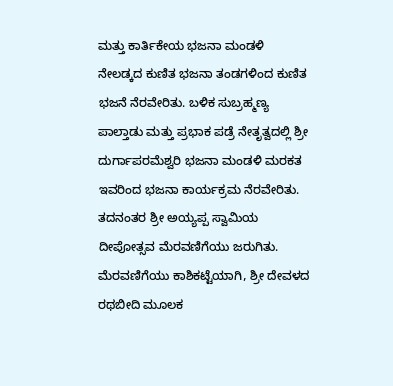ಮತ್ತು ಕಾರ್ತಿಕೇಯ ಭಜನಾ ಮಂಡಳಿ ನೇಲಡ್ಕದ ಕುಣಿತ ಭಜನಾ ತಂಡಗಳಿಂದ ಕುಣಿತ ಭಜನೆ ನೆರವೇರಿತು. ಬಳಿಕ ಸುಬ್ರಹ್ಮಣ್ಯ ಪಾಲ್ತಾಡು ಮತ್ತು ಪ್ರಭಾಕ ಪಡ್ರೆ ನೇತೃತ್ವದಲ್ಲಿ ಶ್ರೀ ದುರ್ಗಾಪರಮೆಶ್ವರಿ ಭಜನಾ ಮಂಡಳಿ ಮರಕತ ಇವರಿಂದ ಭಜನಾ ಕಾರ್ಯಕ್ರಮ ನೆರವೇರಿತು. ತದನಂತರ ಶ್ರೀ ಅಯ್ಯಪ್ಪ ಸ್ವಾಮಿಯ ದೀಪೋತ್ಸವ ಮೆರವಣಿಗೆಯು ಜರುಗಿತು.
ಮೆರವಣಿಗೆಯು ಕಾಶಿಕಟ್ಟೆಯಾಗಿ, ಶ್ರೀ ದೇವಳದ ರಥಬೀದಿ ಮೂಲಕ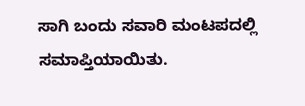ಸಾಗಿ ಬಂದು ಸವಾರಿ ಮಂಟಪದಲ್ಲಿ ಸಮಾಪ್ತಿಯಾಯಿತು.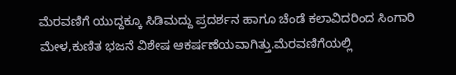ಮೆರವಣಿಗೆ ಯುದ್ದಕ್ಕೂ ಸಿಡಿಮದ್ದು ಪ್ರದರ್ಶನ ಹಾಗೂ ಚೆಂಡೆ ಕಲಾವಿದರಿಂದ ಸಿಂಗಾರಿ ಮೇಳ,ಕುಣಿತ ಭಜನೆ ವಿಶೇಷ ಆಕರ್ಷಣೆಯವಾಗಿತ್ತು.ಮೆರವಣಿಗೆಯಲ್ಲಿ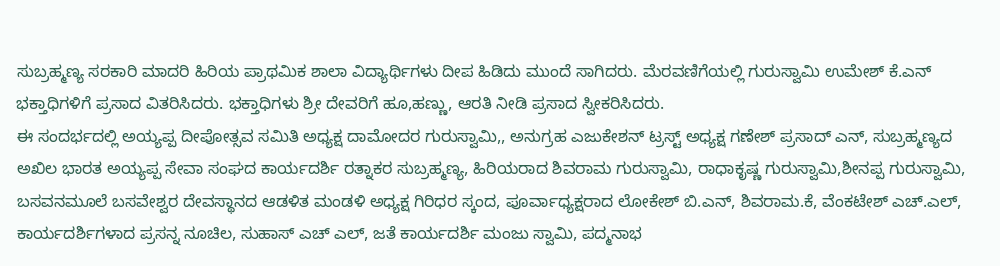ಸುಬ್ರಹ್ಮಣ್ಯ ಸರಕಾರಿ ಮಾದರಿ ಹಿರಿಯ ಪ್ರಾಥಮಿಕ ಶಾಲಾ ವಿದ್ಯಾರ್ಥಿಗಳು ದೀಪ ಹಿಡಿದು ಮುಂದೆ ಸಾಗಿದರು. ಮೆರವಣಿಗೆಯಲ್ಲಿ ಗುರುಸ್ವಾಮಿ ಉಮೇಶ್ ಕೆ.ಎನ್ ಭಕ್ತಾಧಿಗಳಿಗೆ ಪ್ರಸಾದ ವಿತರಿಸಿದರು. ಭಕ್ತಾಧಿಗಳು ಶ್ರೀ ದೇವರಿಗೆ ಹೂ,ಹಣ್ಣು, ಆರತಿ ನೀಡಿ ಪ್ರಸಾದ ಸ್ವೀಕರಿಸಿದರು.
ಈ ಸಂದರ್ಭದಲ್ಲಿ ಅಯ್ಯಪ್ಪ ದೀಪೋತ್ಸವ ಸಮಿತಿ ಅಧ್ಯಕ್ಷ ದಾಮೋದರ ಗುರುಸ್ವಾಮಿ,, ಅನುಗ್ರಹ ಎಜುಕೇಶನ್ ಟ್ರಸ್ಟ್ ಅಧ್ಯಕ್ಷ ಗಣೇಶ್ ಪ್ರಸಾದ್ ಎನ್, ಸುಬ್ರಹ್ಮಣ್ಯದ ಅಖಿಲ ಭಾರತ ಅಯ್ಯಪ್ಪ ಸೇವಾ ಸಂಘದ ಕಾರ್ಯದರ್ಶಿ ರತ್ನಾಕರ ಸುಬ್ರಹ್ಮಣ್ಯ, ಹಿರಿಯರಾದ ಶಿವರಾಮ ಗುರುಸ್ವಾಮಿ, ರಾಧಾಕೃಷ್ಣ ಗುರುಸ್ವಾಮಿ,ಶೀನಪ್ಪ ಗುರುಸ್ವಾಮಿ, ಬಸವನಮೂಲೆ ಬಸವೇಶ್ವರ ದೇವಸ್ಥಾನದ ಆಡಳಿತ ಮಂಡಳಿ ಅಧ್ಯಕ್ಷ ಗಿರಿಧರ ಸ್ಕಂದ, ಪೂರ್ವಾಧ್ಯಕ್ಷರಾದ ಲೋಕೇಶ್ ಬಿ.ಎನ್, ಶಿವರಾಮ.ಕೆ, ವೆಂಕಟೇಶ್ ಎಚ್.ಎಲ್, ಕಾರ್ಯದರ್ಶಿಗಳಾದ ಪ್ರಸನ್ನ ನೂಚಿಲ, ಸುಹಾಸ್ ಎಚ್ ಎಲ್, ಜತೆ ಕಾರ್ಯದರ್ಶಿ ಮಂಜು ಸ್ವಾಮಿ, ಪದ್ಮನಾಭ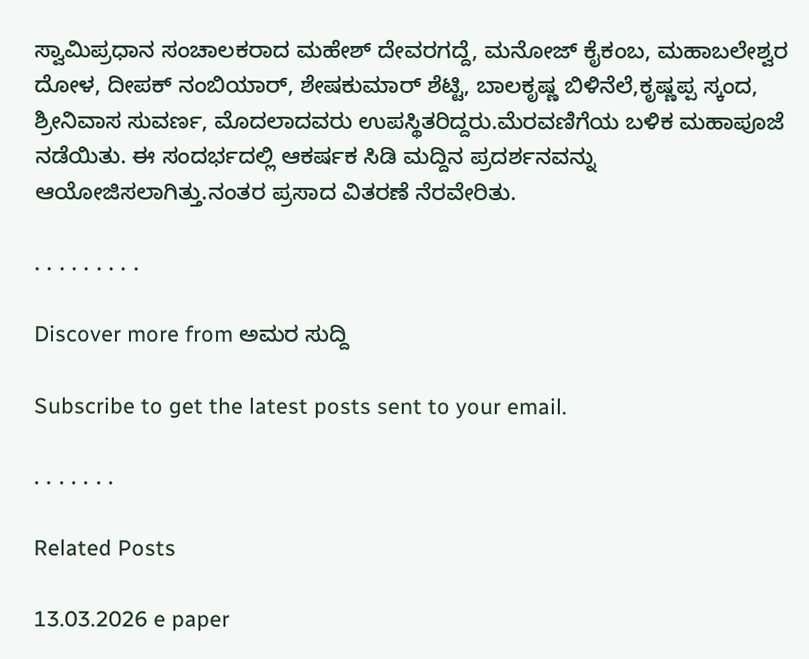ಸ್ವಾಮಿಪ್ರಧಾನ ಸಂಚಾಲಕರಾದ ಮಹೇಶ್ ದೇವರಗದ್ದೆ, ಮನೋಜ್ ಕೈಕಂಬ, ಮಹಾಬಲೇಶ್ವರ ದೋಳ, ದೀಪಕ್ ನಂಬಿಯಾರ್, ಶೇಷಕುಮಾರ್ ಶೆಟ್ಟಿ, ಬಾಲಕೃಷ್ಣ ಬಿಳಿನೆಲೆ,ಕೃಷ್ಣಪ್ಪ ಸ್ಕಂದ, ಶ್ರೀನಿವಾಸ ಸುವರ್ಣ, ಮೊದಲಾದವರು ಉಪಸ್ಥಿತರಿದ್ದರು.ಮೆರವಣಿಗೆಯ ಬಳಿಕ ಮಹಾಪೂಜೆ ನಡೆಯಿತು. ಈ ಸಂದರ್ಭದಲ್ಲಿ ಆಕರ್ಷಕ ಸಿಡಿ ಮದ್ದಿನ ಪ್ರದರ್ಶನವನ್ನು ಆಯೋಜಿಸಲಾಗಿತ್ತು.ನಂತರ ಪ್ರಸಾದ ವಿತರಣೆ ನೆರವೇರಿತು.

. . . . . . . . .

Discover more from ಅಮರ ಸುದ್ದಿ

Subscribe to get the latest posts sent to your email.

. . . . . . .

Related Posts

13.03.2026 e paper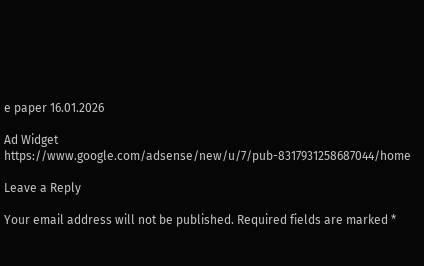e paper 16.01.2026

Ad Widget
https://www.google.com/adsense/new/u/7/pub-8317931258687044/home

Leave a Reply

Your email address will not be published. Required fields are marked *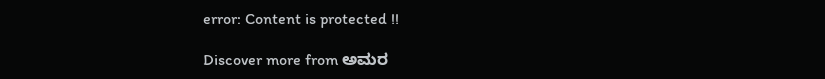error: Content is protected !!

Discover more from ಅಮರ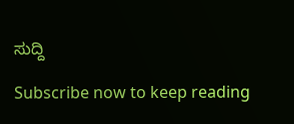ಸುದ್ದಿ

Subscribe now to keep reading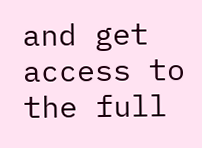and get access to the full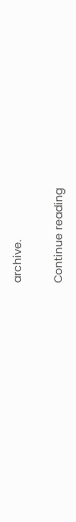archive.

Continue reading